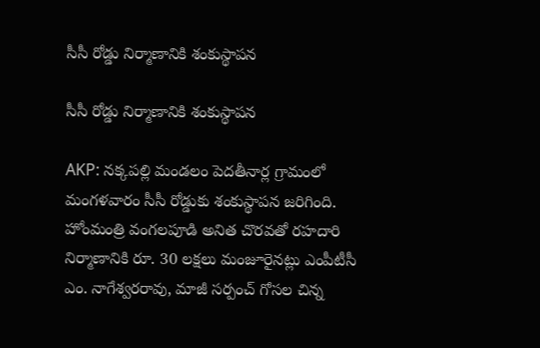సీసీ రోడ్డు నిర్మాణానికి శంకుస్థాపన

సీసీ రోడ్డు నిర్మాణానికి శంకుస్థాపన

AKP: నక్కపల్లి మండలం పెదతీనార్ల గ్రామంలో మంగళవారం సీసీ రోడ్డుకు శంకుస్థాపన జరిగింది. హోంమంత్రి వంగలపూడి అనిత చొరవతో రహదారి నిర్మాణానికి రూ. 30 లక్షలు మంజూరైనట్లు ఎంపీటీసీ ఎం. నాగేశ్వరరావు, మాజీ సర్పంచ్ గోసల చిన్న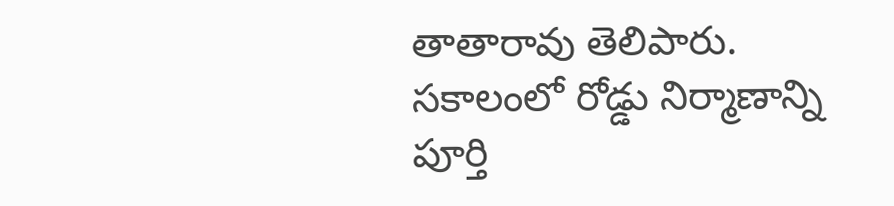తాతారావు తెలిపారు. సకాలంలో రోడ్డు నిర్మాణాన్ని పూర్తి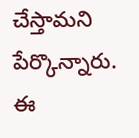చేస్తామని పేర్కొన్నారు. ఈ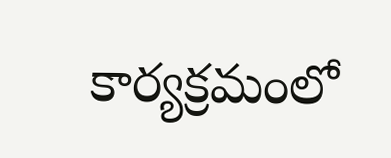కార్యక్రమంలో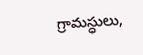గ్రామస్ధులు,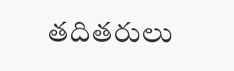తదితరులు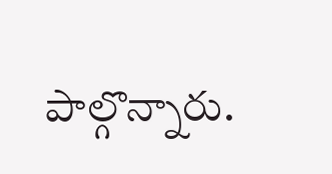పాల్గొన్నారు.